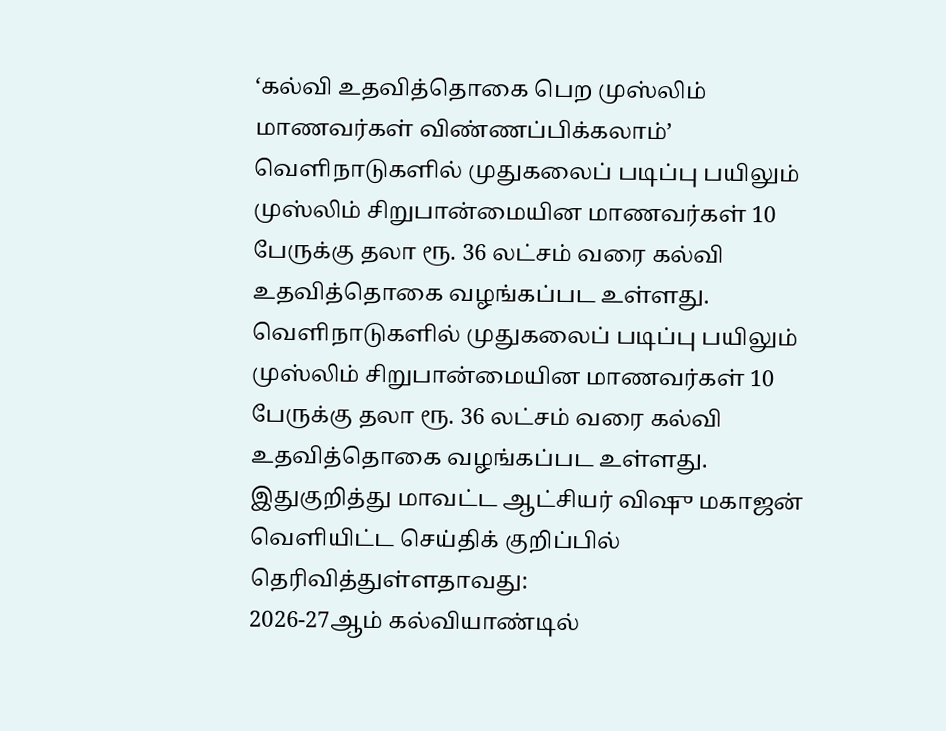‘கல்வி உதவித்தொகை பெற முஸ்லிம் மாணவர்கள் விண்ணப்பிக்கலாம்’
வெளிநாடுகளில் முதுகலைப் படிப்பு பயிலும் முஸ்லிம் சிறுபான்மையின மாணவர்கள் 10 பேருக்கு தலா ரூ. 36 லட்சம் வரை கல்வி உதவித்தொகை வழங்கப்பட உள்ளது.
வெளிநாடுகளில் முதுகலைப் படிப்பு பயிலும் முஸ்லிம் சிறுபான்மையின மாணவர்கள் 10 பேருக்கு தலா ரூ. 36 லட்சம் வரை கல்வி உதவித்தொகை வழங்கப்பட உள்ளது.
இதுகுறித்து மாவட்ட ஆட்சியர் விஷு மகாஜன் வெளியிட்ட செய்திக் குறிப்பில் தெரிவித்துள்ளதாவது:
2026-27ஆம் கல்வியாண்டில்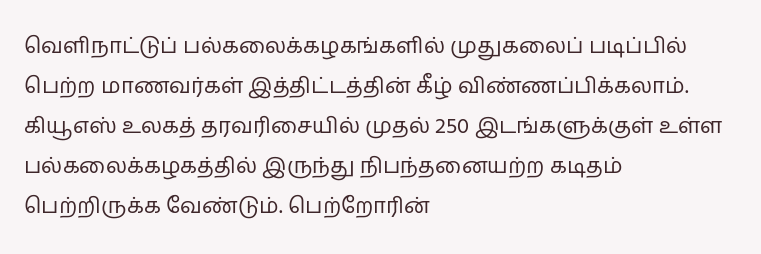வெளிநாட்டுப் பல்கலைக்கழகங்களில் முதுகலைப் படிப்பில் பெற்ற மாணவர்கள் இத்திட்டத்தின் கீழ் விண்ணப்பிக்கலாம். கியூஎஸ் உலகத் தரவரிசையில் முதல் 250 இடங்களுக்குள் உள்ள பல்கலைக்கழகத்தில் இருந்து நிபந்தனையற்ற கடிதம் பெற்றிருக்க வேண்டும். பெற்றோரின்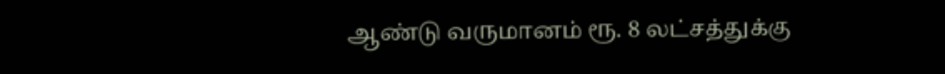ஆண்டு வருமானம் ரூ. 8 லட்சத்துக்கு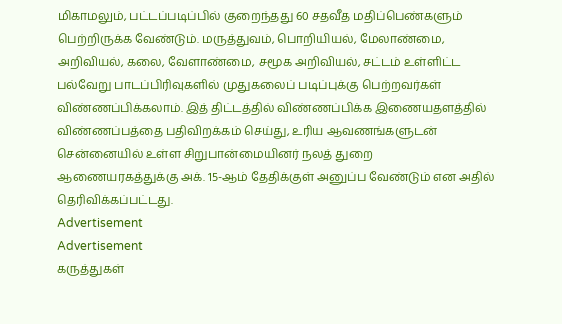மிகாமலும், பட்டப்படிப்பில் குறைந்தது 60 சதவீத மதிப்பெண்களும் பெற்றிருக்க வேண்டும். மருத்துவம், பொறியியல், மேலாண்மை, அறிவியல், கலை, வேளாண்மை, சமூக அறிவியல், சட்டம் உள்ளிட்ட பல்வேறு பாடப்பிரிவுகளில் முதுகலைப் படிப்புக்கு பெற்றவர்கள் விண்ணப்பிக்கலாம். இத் திட்டத்தில் விண்ணப்பிக்க இணையதளத்தில் விண்ணப்பத்தை பதிவிறக்கம் செய்து, உரிய ஆவணங்களுடன் சென்னையில் உள்ள சிறுபான்மையினர் நலத் துறை ஆணையரகத்துக்கு அக். 15-ஆம் தேதிக்குள் அனுப்ப வேண்டும் என அதில் தெரிவிக்கப்பட்டது.
Advertisement
Advertisement
கருத்துகள்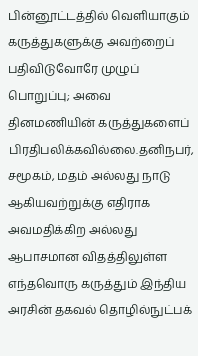பின்னூட்டத்தில் வெளியாகும் கருத்துகளுக்கு அவற்றைப் பதிவிடுவோரே முழுப் பொறுப்பு; அவை தினமணியின் கருத்துகளைப் பிரதிபலிக்கவில்லை.தனிநபர், சமூகம், மதம் அல்லது நாடு ஆகியவற்றுக்கு எதிராக அவமதிக்கிற அல்லது ஆபாசமான விதத்திலுள்ள எந்தவொரு கருத்தும் இந்திய அரசின் தகவல் தொழில்நுட்பக்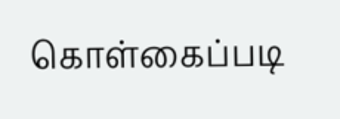கொள்கைப்படி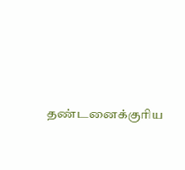தண்டனைக்குரிய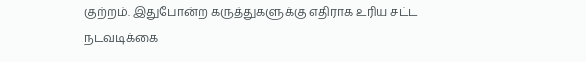குற்றம். இதுபோன்ற கருத்துகளுக்கு எதிராக உரிய சட்ட நடவடிக்கை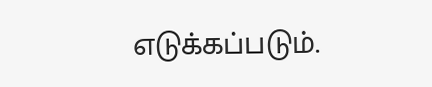எடுக்கப்படும்.